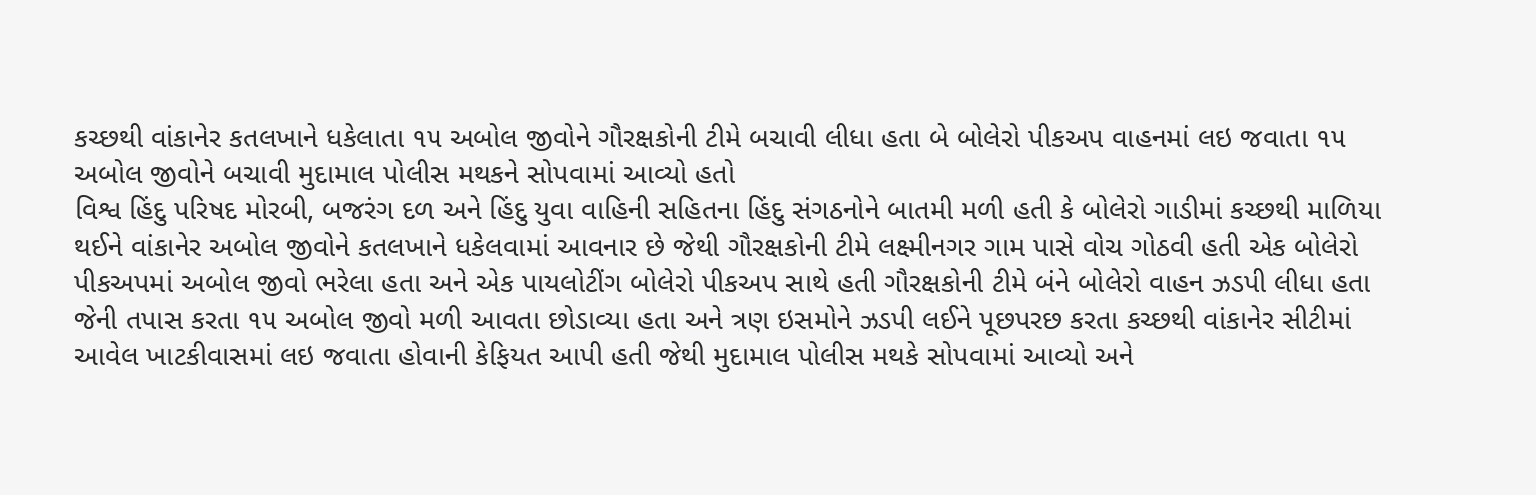કચ્છથી વાંકાનેર કતલખાને ધકેલાતા ૧૫ અબોલ જીવોને ગૌરક્ષકોની ટીમે બચાવી લીધા હતા બે બોલેરો પીકઅપ વાહનમાં લઇ જવાતા ૧૫ અબોલ જીવોને બચાવી મુદામાલ પોલીસ મથકને સોપવામાં આવ્યો હતો
વિશ્વ હિંદુ પરિષદ મોરબી, બજરંગ દળ અને હિંદુ યુવા વાહિની સહિતના હિંદુ સંગઠનોને બાતમી મળી હતી કે બોલેરો ગાડીમાં કચ્છથી માળિયા થઈને વાંકાનેર અબોલ જીવોને કતલખાને ધકેલવામાં આવનાર છે જેથી ગૌરક્ષકોની ટીમે લક્ષ્મીનગર ગામ પાસે વોચ ગોઠવી હતી એક બોલેરો પીકઅપમાં અબોલ જીવો ભરેલા હતા અને એક પાયલોટીંગ બોલેરો પીકઅપ સાથે હતી ગૌરક્ષકોની ટીમે બંને બોલેરો વાહન ઝડપી લીધા હતા જેની તપાસ કરતા ૧૫ અબોલ જીવો મળી આવતા છોડાવ્યા હતા અને ત્રણ ઇસમોને ઝડપી લઈને પૂછપરછ કરતા કચ્છથી વાંકાનેર સીટીમાં આવેલ ખાટકીવાસમાં લઇ જવાતા હોવાની કેફિયત આપી હતી જેથી મુદામાલ પોલીસ મથકે સોપવામાં આવ્યો અને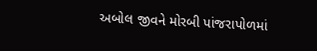અબોલ જીવને મોરબી પાંજરાપોળમાં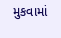મુકવામાં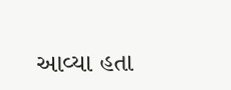આવ્યા હતા